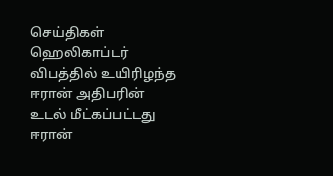செய்திகள்
ஹெலிகாப்டர் விபத்தில் உயிரிழந்த ஈரான் அதிபரின் உடல் மீட்கப்பட்டது
ஈரான்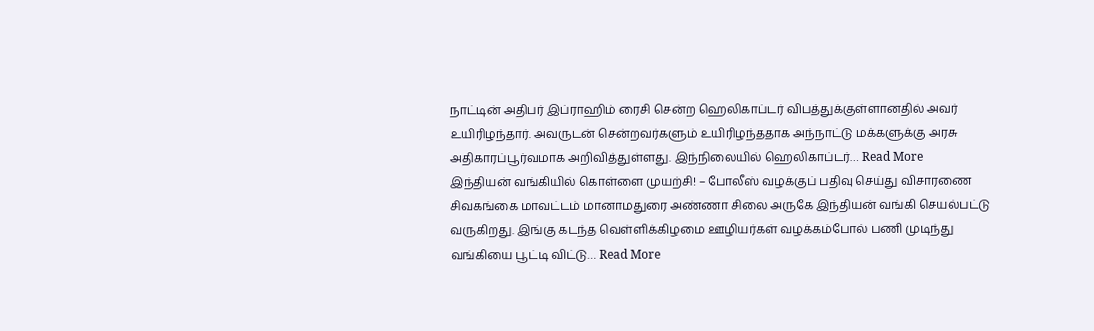நாட்டின் அதிபர் இப்ராஹிம் ரைசி சென்ற ஹெலிகாப்டர் விபத்துக்குள்ளானதில் அவர் உயிரிழந்தார். அவருடன் சென்றவர்களும் உயிரிழந்ததாக அந்நாட்டு மக்களுக்கு அரசு அதிகாரப்பூர்வமாக அறிவித்துள்ளது. இந்நிலையில் ஹெலிகாப்டர்… Read More
இந்தியன் வங்கியில் கொள்ளை முயற்சி! – போலீஸ் வழக்குப் பதிவு செய்து விசாரணை
சிவகங்கை மாவட்டம் மானாமதுரை அண்ணா சிலை அருகே இந்தியன் வங்கி செயல்பட்டு வருகிறது. இங்கு கடந்த வெள்ளிக்கிழமை ஊழியர்கள் வழக்கம்போல் பணி முடிந்து வங்கியை பூட்டி விட்டு… Read More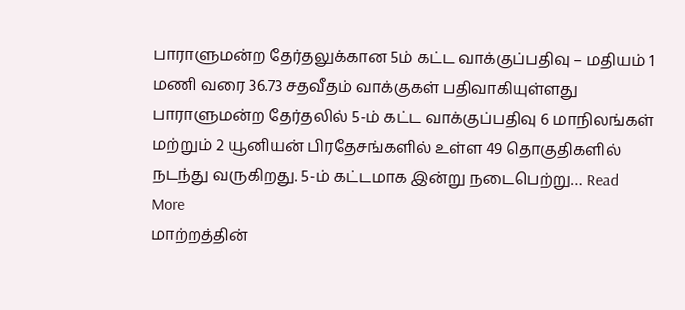பாராளுமன்ற தேர்தலுக்கான 5ம் கட்ட வாக்குப்பதிவு – மதியம் 1 மணி வரை 36.73 சதவீதம் வாக்குகள் பதிவாகியுள்ளது
பாராளுமன்ற தேர்தலில் 5-ம் கட்ட வாக்குப்பதிவு 6 மாநிலங்கள் மற்றும் 2 யூனியன் பிரதேசங்களில் உள்ள 49 தொகுதிகளில் நடந்து வருகிறது. 5-ம் கட்டமாக இன்று நடைபெற்று… Read More
மாற்றத்தின்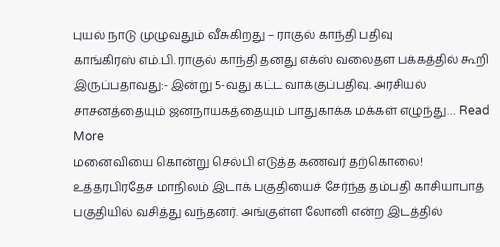புயல் நாடு முழுவதும் வீசுகிறது – ராகுல் காந்தி பதிவு
காங்கிரஸ் எம்.பி. ராகுல் காந்தி தனது எக்ஸ் வலைதள பக்கத்தில் கூறி இருப்பதாவது:- இன்று 5-வது கட்ட வாக்குப்பதிவு. அரசியல் சாசனத்தையும் ஜனநாயகத்தையும் பாதுகாக்க மக்கள் எழுந்து… Read More
மனைவியை கொன்று செல்பி எடுத்த கணவர் தற்கொலை!
உத்தரபிரதேச மாநிலம் இடாக் பகுதியைச் சேர்ந்த தம்பதி காசியாபாத் பகுதியில் வசித்து வந்தனர். அங்குள்ள லோனி என்ற இடத்தில்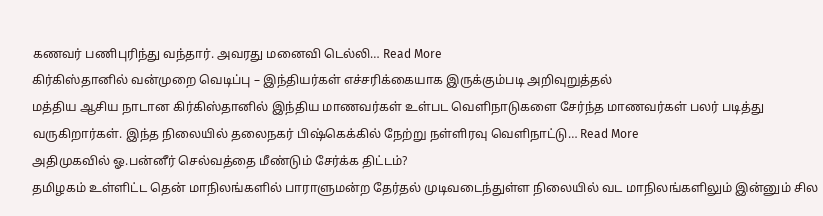கணவர் பணிபுரிந்து வந்தார். அவரது மனைவி டெல்லி… Read More
கிர்கிஸ்தானில் வன்முறை வெடிப்பு – இந்தியர்கள் எச்சரிக்கையாக இருக்கும்படி அறிவுறுத்தல்
மத்திய ஆசிய நாடான கிர்கிஸ்தானில் இந்திய மாணவர்கள் உள்பட வெளிநாடுகளை சேர்ந்த மாணவர்கள் பலர் படித்து வருகிறார்கள். இந்த நிலையில் தலைநகர் பிஷ்கெக்கில் நேற்று நள்ளிரவு வெளிநாட்டு… Read More
அதிமுகவில் ஓ.பன்னீர் செல்வத்தை மீண்டும் சேர்க்க திட்டம்?
தமிழகம் உள்ளிட்ட தென் மாநிலங்களில் பாராளுமன்ற தேர்தல் முடிவடைந்துள்ள நிலையில் வட மாநிலங்களிலும் இன்னும் சில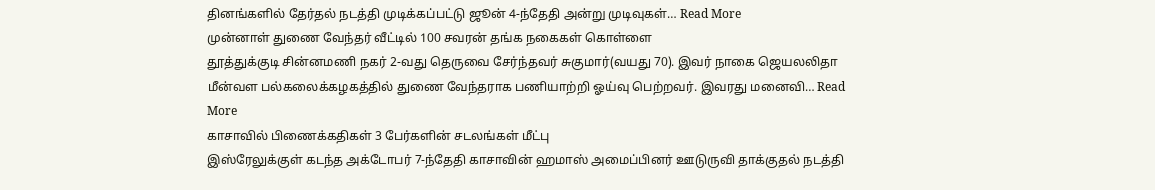தினங்களில் தேர்தல் நடத்தி முடிக்கப்பட்டு ஜூன் 4-ந்தேதி அன்று முடிவுகள்… Read More
முன்னாள் துணை வேந்தர் வீட்டில் 100 சவரன் தங்க நகைகள் கொள்ளை
தூத்துக்குடி சின்னமணி நகர் 2-வது தெருவை சேர்ந்தவர் சுகுமார்(வயது 70). இவர் நாகை ஜெயலலிதா மீன்வள பல்கலைக்கழகத்தில் துணை வேந்தராக பணியாற்றி ஓய்வு பெற்றவர். இவரது மனைவி… Read More
காசாவில் பிணைக்கதிகள் 3 பேர்களின் சடலங்கள் மீட்பு
இஸ்ரேலுக்குள் கடந்த அக்டோபர் 7-ந்தேதி காசாவின் ஹமாஸ் அமைப்பினர் ஊடுருவி தாக்குதல் நடத்தி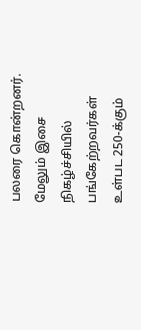பலரை கொன்றனர். மேலும் இசை நிகழ்ச்சியில் பங்கேற்றவர்கள் உள்பட 250-க்கும்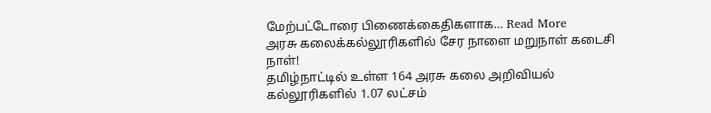மேற்பட்டோரை பிணைக்கைதிகளாக… Read More
அரசு கலைக்கல்லூரிகளில் சேர நாளை மறுநாள் கடைசி நாள்!
தமிழ்நாட்டில் உள்ள 164 அரசு கலை அறிவியல் கல்லூரிகளில் 1.07 லட்சம்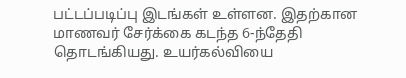பட்டப்படிப்பு இடங்கள் உள்ளன. இதற்கான மாணவர் சேர்க்கை கடந்த 6-ந்தேதி தொடங்கியது. உயர்கல்வியை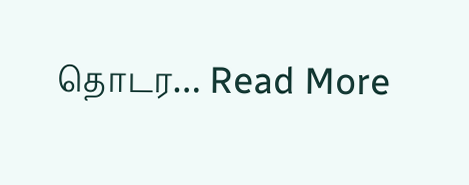தொடர… Read More